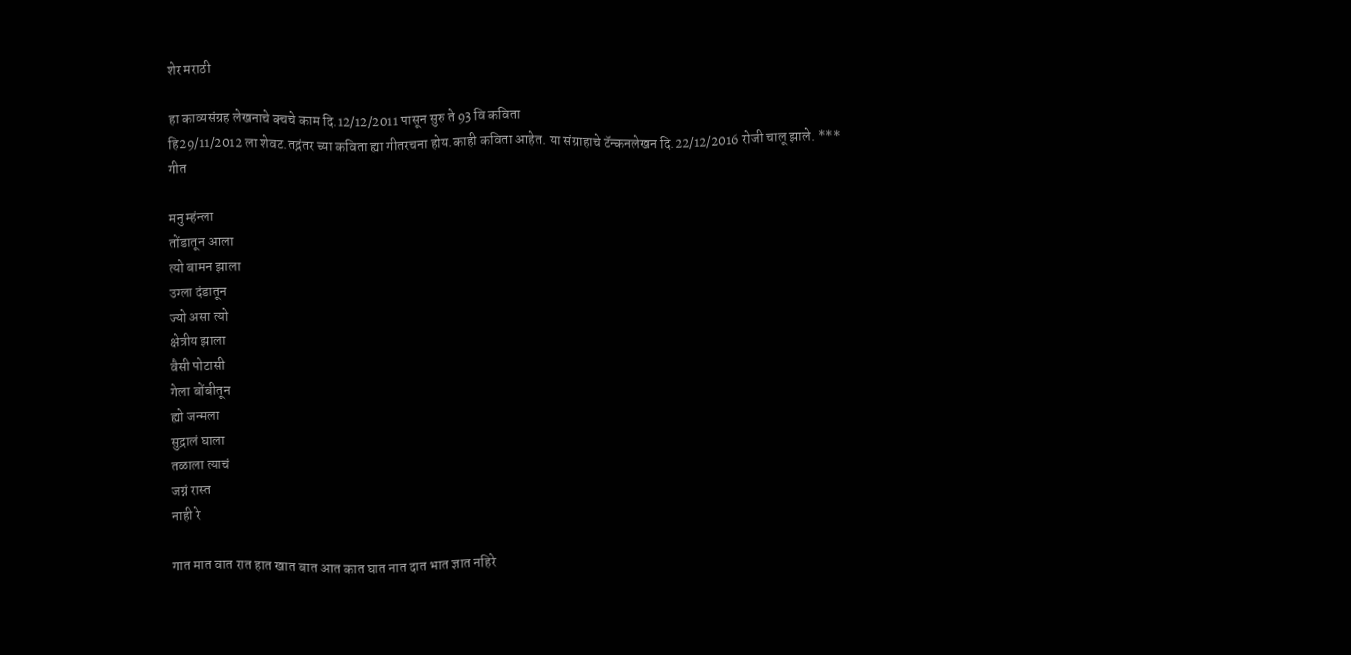शेर मराठी

हा काव्यसंग्रह लेखनाचे क्चचे काम दि.12/12/2011 पासून सुरु ते 93 वि कविता
हि29/11/2012 ला शेवट.तद्नंतर च्या कविता ह्या गीतरचना होय.काही कविता आहेत. या संग्राहाचे टॅन्कनलेखन दि.22/12/2016 रोजी चालू झाले. ***
गीत

मनु म्हंन्ला
तोंडातून आला
त्यो बामन झाला
उग्ला दंडातून
ज्यो असा त्यो
क्षेत्रीय झाला
वैसी पोटासी
गेला बोंबीतून
ह्यो जन्मला
सुद्रालं घाला
तळाला त्याचं
जग्नं रास्त
नाही रे

गात मात वात रात हात खात बात आत कात घात नात दात भात ज्ञात नहिरे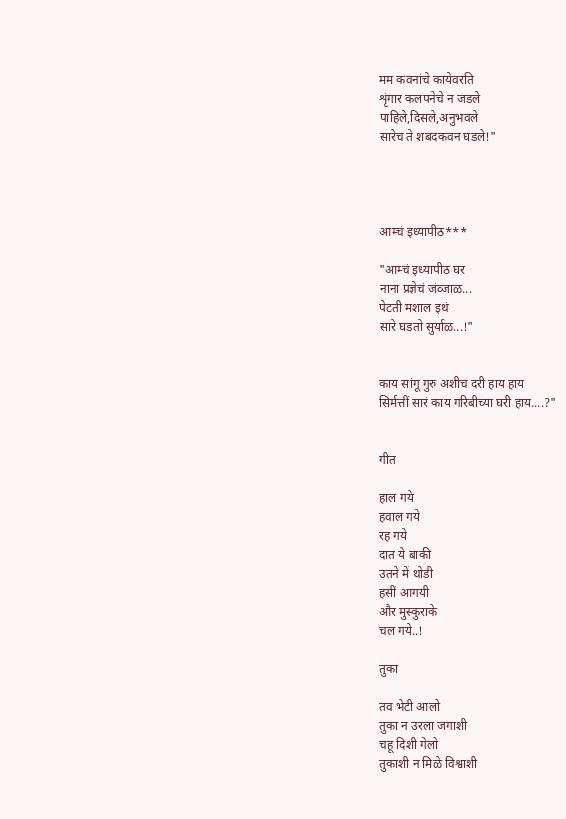मम कवनांचे कायेवरति
शृंगार कलपनेचे न जडले
पाहिले,दिसले,अनुभवले
सारेच ते शबदकवन घडले!"




आम्चं इध्यापीठ***

"आम्चं इध्यापीठ घर
नाना प्रज्ञेचं जंव्जाळ...
पेटती मशाल इथं
सारे घडतो सुर्याळ...!"


काय सांगू गुरु अशीच दरी हाय हाय
सिर्मत्तीं सारं काय गरिबीच्या घरी हाय....?"


गीत

हाल गये
हवाल गये
रह गये
दात ये बाकी
उतने में थोडी
हसीं आगयी
और मुस्कुराके
चल गये..!

तुका

तव भेटी आलो
तुका न उरला जगाशी
चहू दिशी गेलो
तुकाशी न मिळे विश्वाशी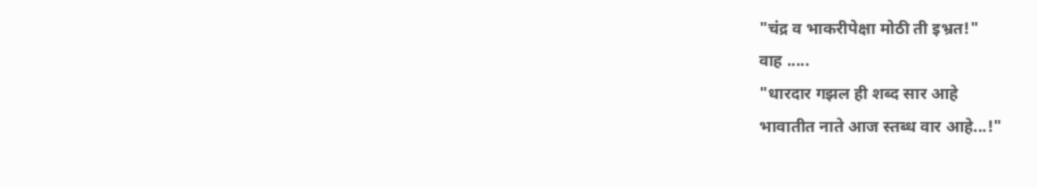"चंद्र व भाकरीपेक्षा मोठी ती इभ्रत!"
वाह .....
"धारदार गझल ही शब्द सार आहे
भावातीत नाते आज स्तब्ध वार आहे...!"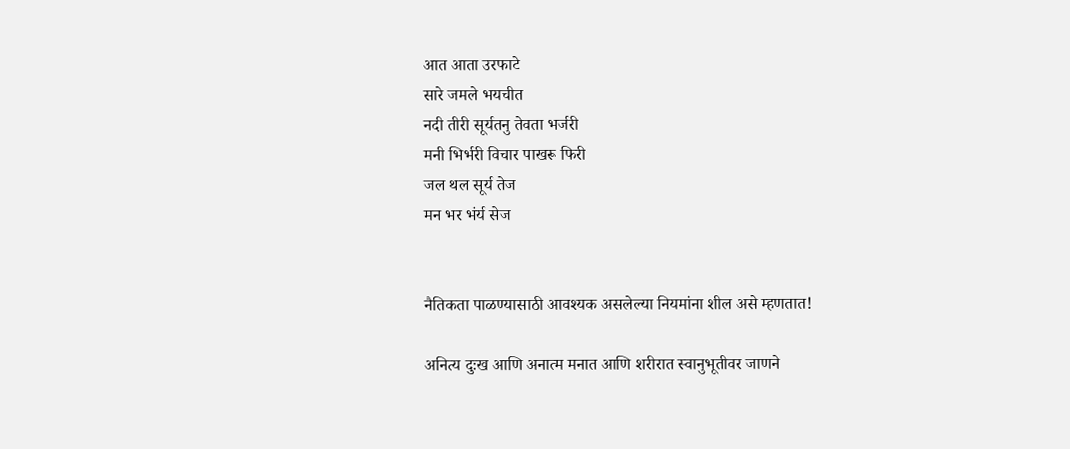आत आता उरफाटे
सारे जमले भयचीत
नदी तीरी सूर्यतनु तेवता भर्जरी
मनी भिर्भरी विचार पाखरू फिरी
जल थल सूर्य तेज
मन भर भंर्य सेज


नैतिकता पाळण्यासाठी आवश्यक असलेल्या नियमांना शील असे म्हणतात!

अनित्य दुःख आणि अनात्म मनात आणि शरीरात स्वानुभूतीवर जाणने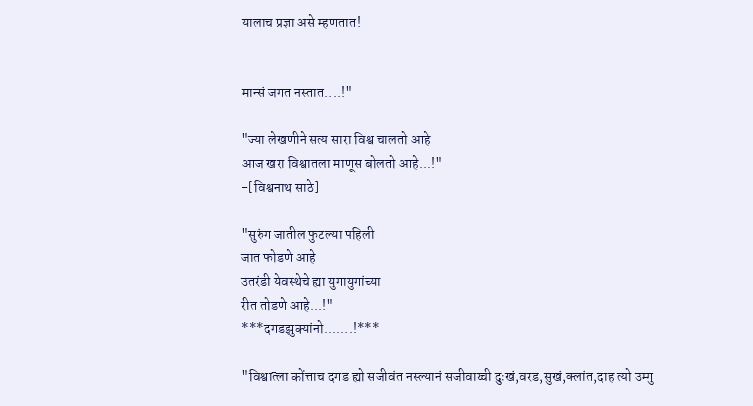यालाच प्रज्ञा असे म्हणतात!


मान्सं जगत नस्तात....!"

"ज्या लेखणीने सत्य सारा विश्व चालतो आहे
आज खरा विश्वातला माणूस बोलतो आहे...!"
-[विश्वनाथ साठे]

"सुरुंग जातील फुटल्या पहिली
जात फोडणे आहे
उतरंडी येवस्थेचे ह्या युगायुगांच्या
रीत तोडणे आहे...!"
***दगडझुक्यांनो.......!***

"विश्वात्ला कोंत्ताच दगड ह्यो सजीवंत नस्ल्यानं सजीवाय्ची दुःखं,वरड,सुखं,क्लांत,दाह त्यो उम्गु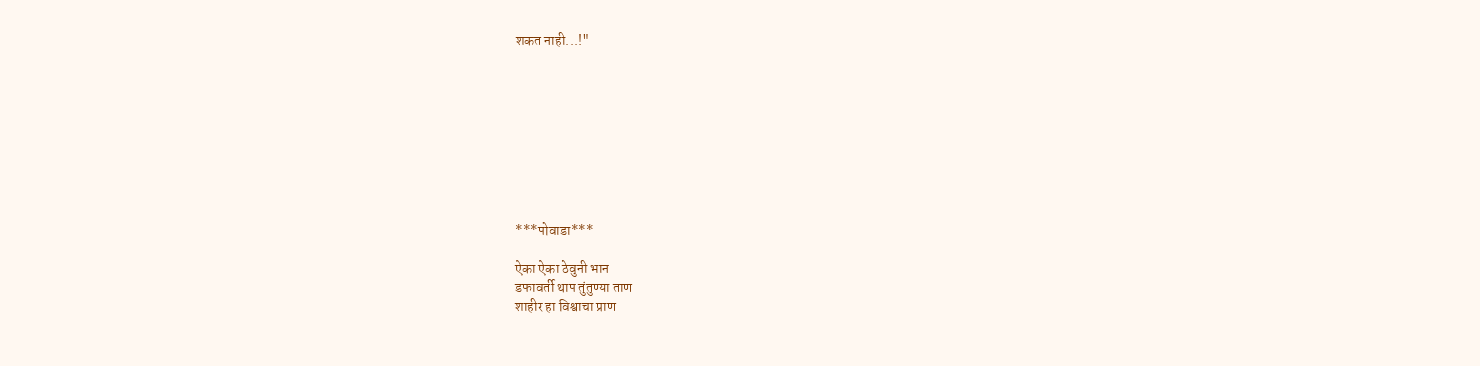शकत नाही...!"









***पोवाडा***

ऐका ऐका ठेवुनी भान
डफावर्ती थाप तुंतुण्या ताण
शाहीर हा विश्वाचा प्राण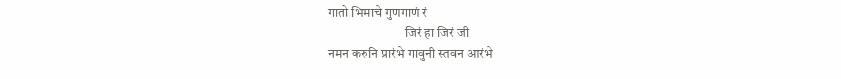गातो भिमाचे गुणगाणं रं
                             जिरं हा जिरं जी
नमन करुनि प्रारंभे गावुनी स्तवन आरंभे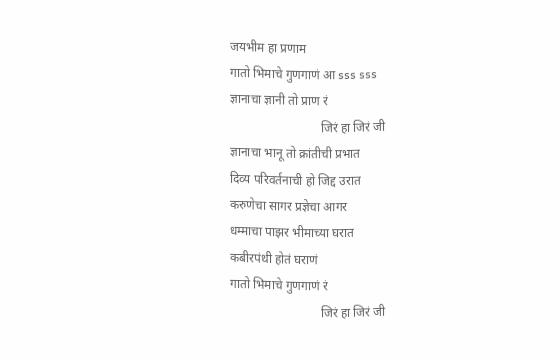जयभीम हा प्रणाम
गातो भिमाचे गुणगाणं आ sss sss
ज्ञानाचा ज्ञानी तो प्राण रं
                             जिरं हा जिरं जी
ज्ञानाचा भानू तो क्रांतीची प्रभात
दिव्य परिवर्तनाची हो जिद्द उरात
करुणेचा सागर प्रज्ञेचा आगर
धम्माचा पाझर भीमाच्या घरात
कबीरपंथी होतं घराणं
गातो भिमाचे गुणगाणं रं
                             जिरं हा जिरं जी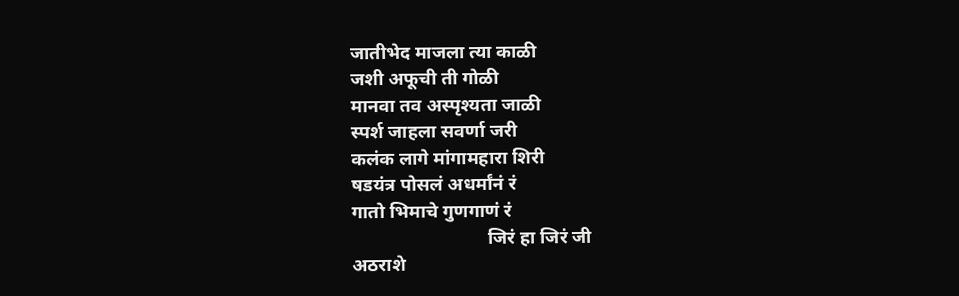जातीभेद माजला त्या काळी
जशी अफूची ती गोळी
मानवा तव अस्पृश्यता जाळी
स्पर्श जाहला सवर्णा जरी
कलंक लागे मांगामहारा शिरी
षडयंत्र पोसलं अधर्मांनं रं
गातो भिमाचे गुणगाणं रं
                             जिरं हा जिरं जी
अठराशे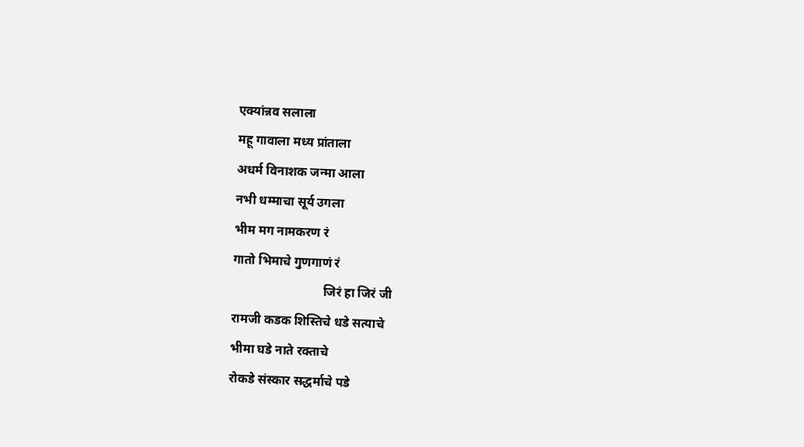एक्यांन्नव सलाला
महू गावाला मध्य प्रांताला
अधर्म विनाशक जन्मा आला
नभी धम्माचा सूर्य उगला
भीम मग नामकरण रं
गातो भिमाचे गुणगाणं रं
                             जिरं हा जिरं जी
रामजी कडक शिस्तिचे धडे सत्याचे
भीमा घडे नाते रक्ताचे
रोकडे संस्कार सद्धर्माचे पडे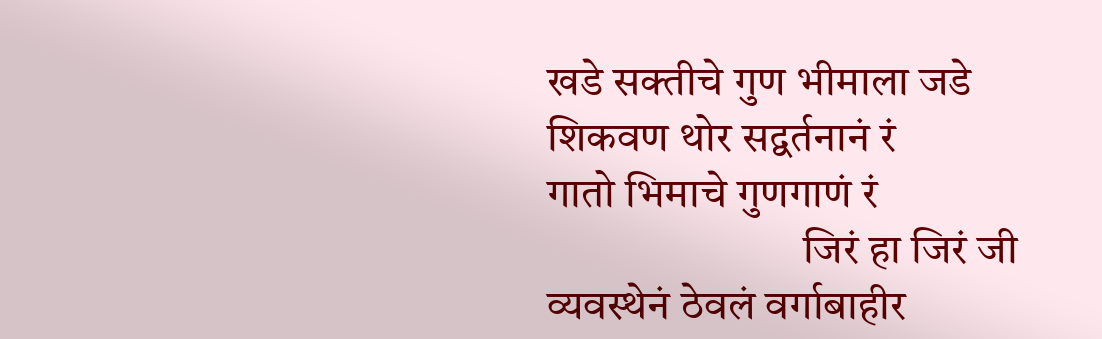खडे सक्तीचे गुण भीमाला जडे
शिकवण थोर सद्वर्तनानं रं
गातो भिमाचे गुणगाणं रं
                             जिरं हा जिरं जी
व्यवस्थेनं ठेवलं वर्गाबाहीर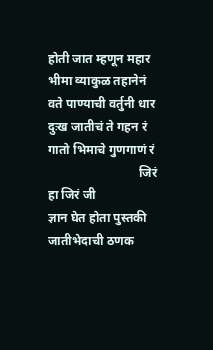होती जात म्हणून महार
भीमा व्याकुळ तहानेनं
वते पाण्याची वर्तुनी धार
दुःख जातीचं ते गहन रं
गातो भिमाचे गुणगाणं रं
                             जिरं हा जिरं जी
ज्ञान घेत होता पुस्तकी
जातीभेदाची ठणक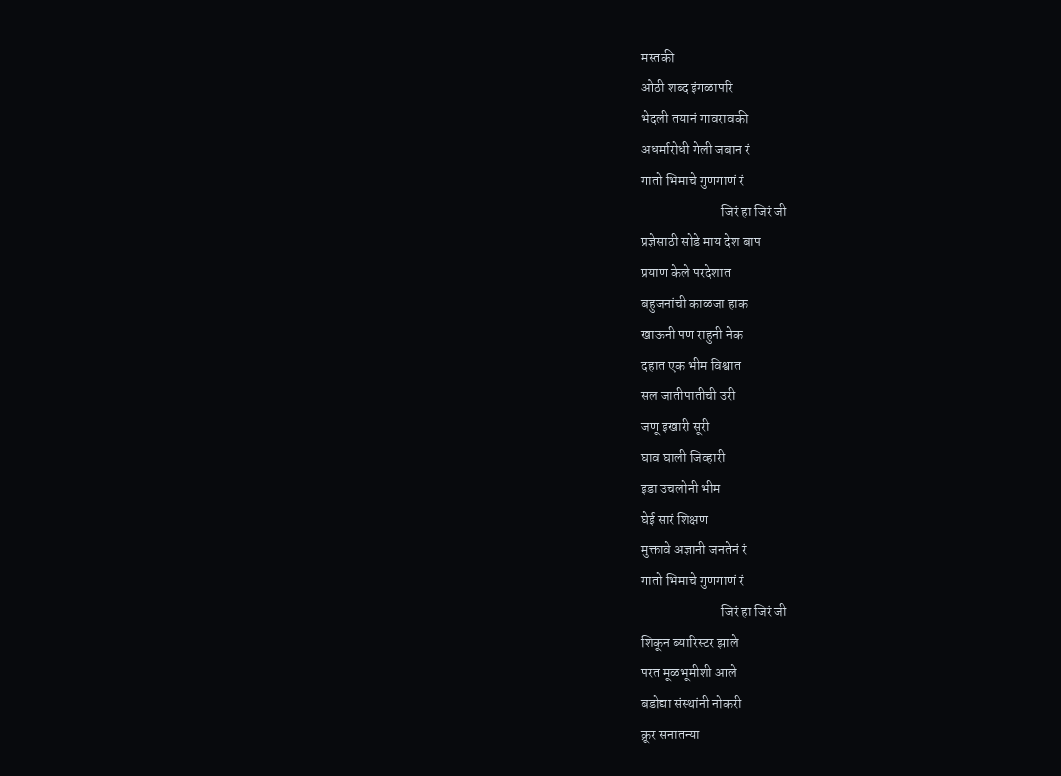मस्तकी
ओठी शब्द इंगळापरि
भेदली तयानं गावरावकी
अधर्मारोधी गेली जबान रं
गातो भिमाचे गुणगाणं रं
                             जिरं हा जिरं जी
प्रज्ञेसाठी सोडे माय देश बाप
प्रयाण केले परदेशात
बहुजनांची काळजा हाक
खाऊनी पण राहुनी नेक
दहात एक भीम विश्वात
सल जातीपातीची उरी
जणू इखारी सूरी
घाव घाली जिव्हारी
इडा उचलोनी भीम
घेई सारं शिक्षण
मुक्तावे अज्ञानी जनतेनं रं
गातो भिमाचे गुणगाणं रं
                             जिरं हा जिरं जी
शिकून ब्यारिस्टर झाले
परत मूळभूमीशी आले
बडोद्या संस्थांनी नोकरी
क्रूर सनातन्या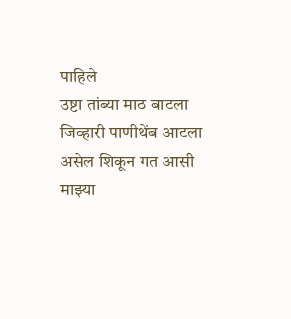पाहिले
उष्टा तांब्या माठ बाटला
जिव्हारी पाणीथेंब आटला
असेल शिकून गत आसी
माझ्या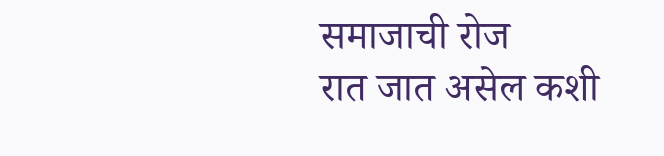समाजाची रोज
रात जात असेल कशी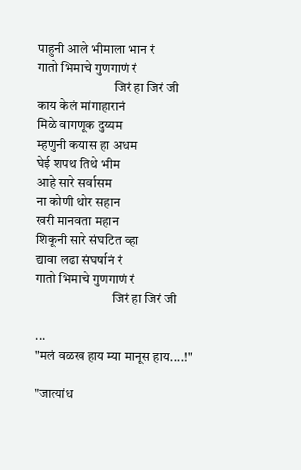पाहुनी आले भीमाला भान रं
गातो भिमाचे गुणगाणं रं
                             जिरं हा जिरं जी
काय केलं मांगाहारानं
मिळे वागणूक दुय्यम
म्हणुनी कयास हा अधम
घेई शपथ तिथे भीम
आहे सारे सर्वासम
ना कोणी थोर सहान
खरी मानवता महान
शिकूनी सारे संघटित व्हा
द्यावा लढा संघर्षानं रं
गातो भिमाचे गुणगाणं रं
                             जिरं हा जिरं जी

...
"मलं वळख हाय म्या मानूस हाय....!"

"जात्यांध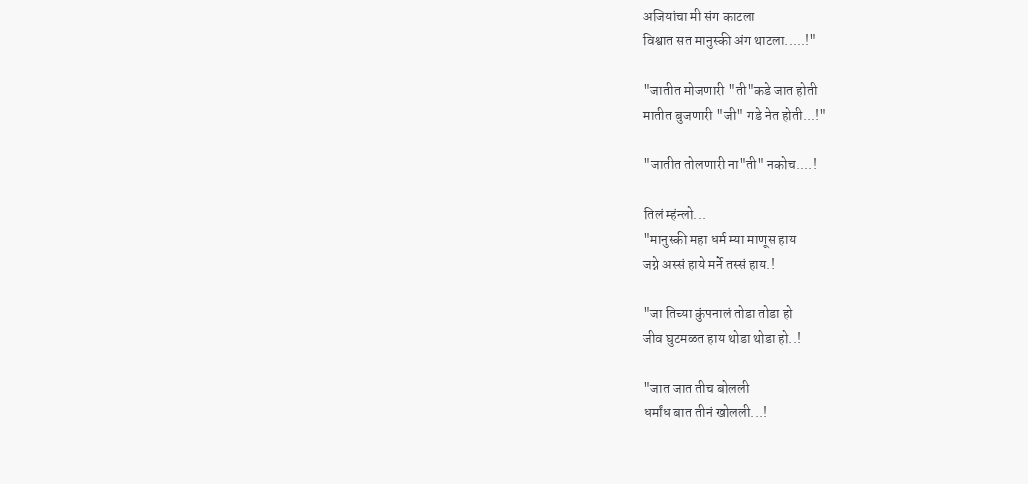अजियांचा मी संग काटला
विश्वात सत मानुस्की अंग थाटला.....!"

"जातीत मोजणारी "ती"कडे जात होती
मातीत बुजणारी "जी" गडे नेत होती...!"

"जातीत तोलणारी ना"ती" नकोच....!

तिलं म्हंन्लो...
"मानुस्की महा धर्म म्या माणूस हाय
जग्ने अस्सं हाये मर्ने तस्सं हाय.!

"जा तिच्या कुंपनालं तोडा तोडा हो
जीव घुटमळत हाय थोडा थोडा हो..!

"जात जात तीच बोलली
धर्मांध बात तीनं खोलली...!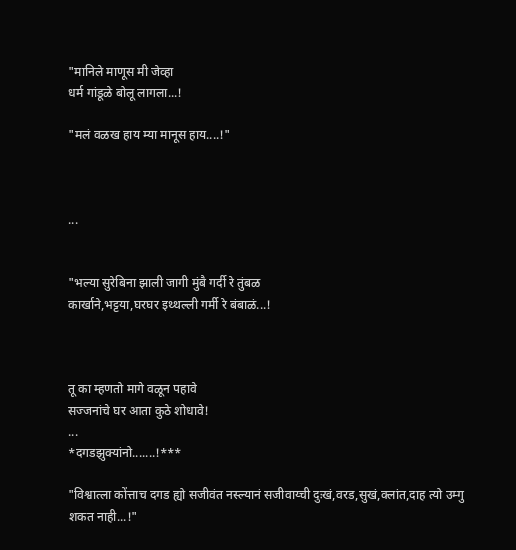"मानिले माणूस मी जेव्हा
धर्म गांडूळे बोलू लागला...!

"मलं वळख हाय म्या मानूस हाय....!"



...


"भल्या सुरेबिना झाली जागी मुंबै गर्दी रे तुंबळ
कार्खाने,भट्टया,घरघर इथ्थल्ली गर्मी रे बंबाळं...!



तू का म्हणतो मागे वळून पहावे
सज्जनांचे घर आता कुठे शोधावे!
...
*दगडझुक्यांनो.......!***

"विश्वात्ला कोंत्ताच दगड ह्यो सजीवंत नस्ल्यानं सजीवाय्ची दुःखं,वरड,सुखं,क्लांत,दाह त्यो उम्गु शकत नाही...!"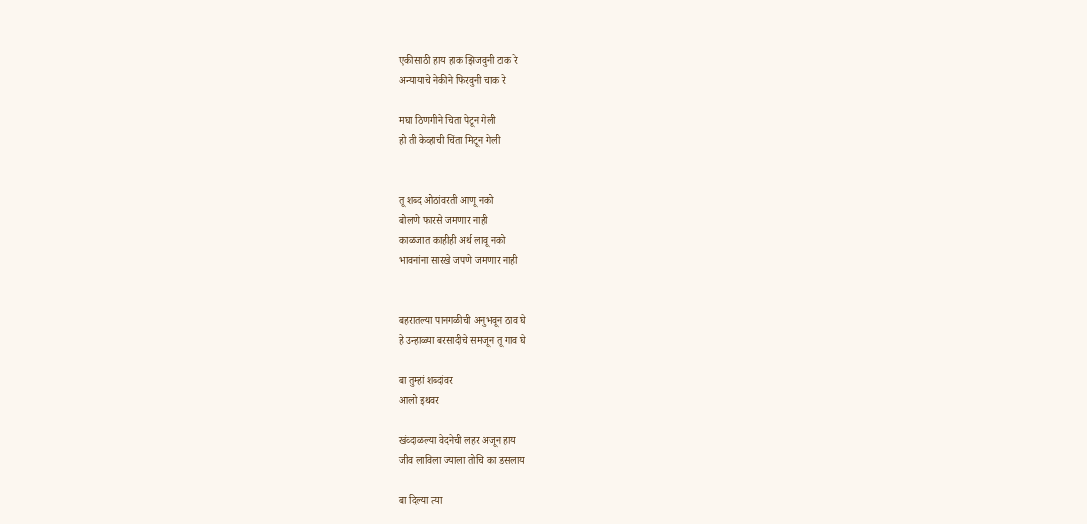एकीसाठी हाय हाक झिजवुनी टाक रे
अन्यायाचे नेकीने फिरवुनी चाक रे

मघा ठिणगीने चिता पेटून गेली
हो ती केव्हाची चिंता मिटून गेली


तू शब्द ओठांवरती आणू नको
बोलणे फारसे जमणार नाही
काळजात काहीही अर्थ लावू नको
भावनांना सारखे जपणे जमणार नाही


बहरातल्या पानगळीची अनुभवून ठाव घे
हे उन्हाळ्या बरसादीचे समजून तू गाव घे

बा तुम्हां शब्दांवर
आलो इथवर

खंव्दाळल्या वेदनेची लहर अजून हाय
जीव लाविला ज्याला तोचि का डसलाय

बा दिल्या त्या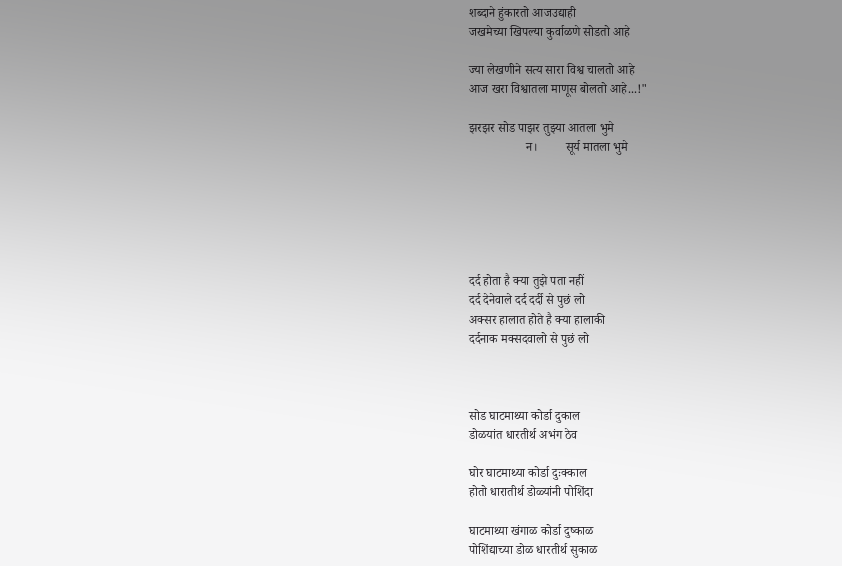शब्दाने हुंकारतो आजउद्याही
जखमेच्या खिपल्या कुर्वाळणे सोडतो आहे

ज्या लेखणीने सत्य सारा विश्व चालतो आहे
आज खरा विश्वातला माणूस बोलतो आहे...!"

झरझर सोड पाझर तुझ्या आतला भुमे
                  न।         सूर्य मातला भुमे






दर्द होता है क्या तुझे पता नहीं
दर्द देनेवाले दर्द दर्दी से पुछं लो
अक्सर हालात होते है क्या हालाकी
दर्दनाक मक्सदवालो से पुछं लो



सोड घाटमाथ्या कोर्डा दुकाल
डोळयांत धारतीर्थ अभंग ठेव

घोर घाटमाथ्या कोर्डा दुःक्काल
होतो धारातीर्थ डोळ्यांनी पोशिंदा

घाटमाथ्या खंगाळ कोर्डा दुष्काळ
पोशिंद्याच्या डोळ धारतीर्थ सुकाळ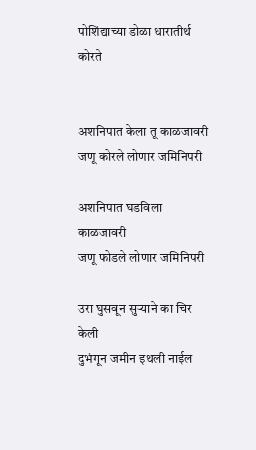पोशिंद्याच्या डोळा धारातीर्थ कोरते


अशनिपात केला तू काळजावरी
जणू कोरले लोणार जमिनिपरी

अशनिपात घडविला काळजावरी
जणू फोडले लोणार जमिनिपरी

उरा घुसवून सुऱ्याने का चिर केली
दुभंगून जमीन इथली नाईल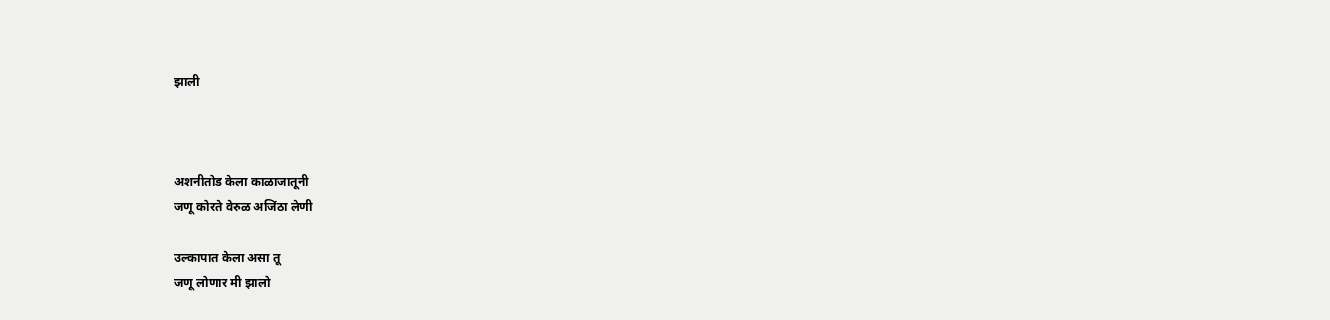झाली



अशनीतोड केला काळाजातूनी
जणू कोरते वेरुळ अजिंठा लेणी

उल्कापात केला असा तू
जणू लोणार मी झालो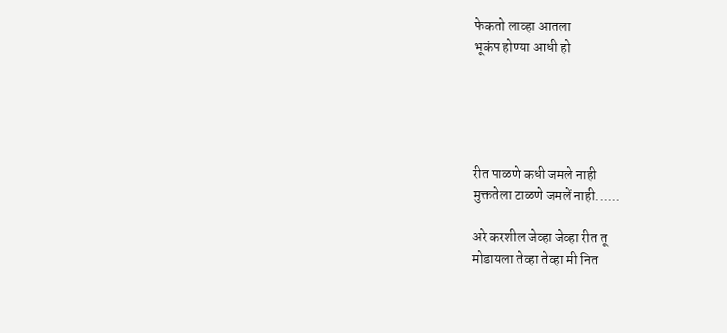फेकतो लाव्हा आतला
भूकंप होण्या आधी हो





रीत पाळणे कधी जमले नाही
मुक्ततेला टाळणे जमलें नाही......

अरे करशील जेव्हा जेव्हा रीत तू
मोडायला तेव्हा तेव्हा मी नित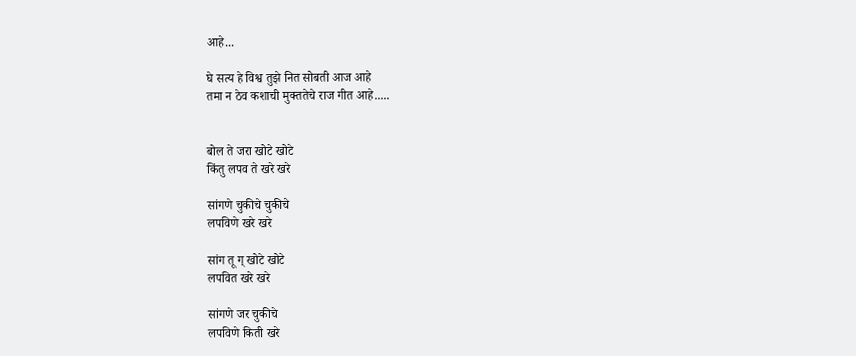आहे...

घे सत्य हे विश्व तुझे नित सोबती आज आहे
तमा न ठेव कशाची मुक्ततेचे राज गीत आहे.....


बोल ते जरा खोटे खोटे
किंतु लपव ते खरे खरे

सांगणे चुकीचे चुकीचे
लपविणे खरे खरे

सांग तू ग् खोटे खोटे
लपवित खरे खरे

सांगणे जर चुकीचे
लपविणे किती खरे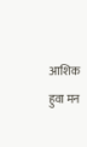आशिक हुवा मन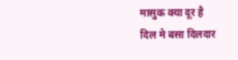मासुक क्या दूर है
दिल मे बसा दिलदार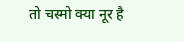तो चस्मो क्या नूर है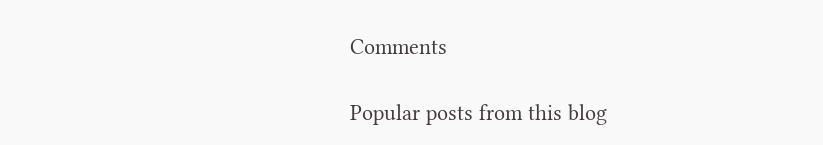Comments

Popular posts from this blog